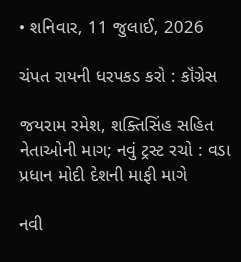• શનિવાર, 11 જુલાઈ, 2026

ચંપત રાયની ધરપકડ કરો : કૉંગ્રેસ

જયરામ રમેશ, શક્તિસિંહ સહિત નેતાઓની માગ; નવું ટ્રસ્ટ રચો : વડા પ્રધાન મોદી દેશની માફી માગે

નવી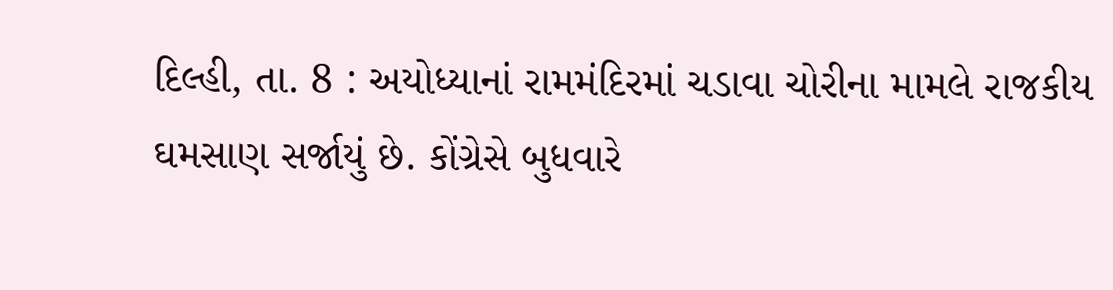દિલ્હી, તા. 8 : અયોધ્યાનાં રામમંદિરમાં ચડાવા ચોરીના મામલે રાજકીય ઘમસાણ સર્જાયું છે. કોંગ્રેસે બુધવારે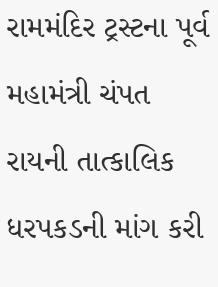રામમંદિર ટ્રસ્ટના પૂર્વ મહામંત્રી ચંપત રાયની તાત્કાલિક ધરપકડની માંગ કરી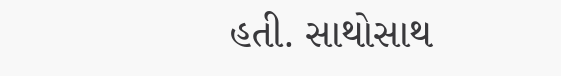હતી. સાથોસાથ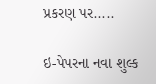પ્રકરણ પર.....

ઇ-પેપરના નવા શુલ્ક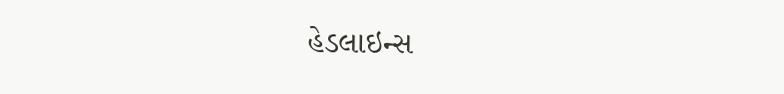હેડલાઇન્સ